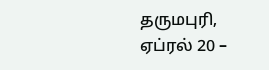தருமபுரி, ஏப்ரல் 20 –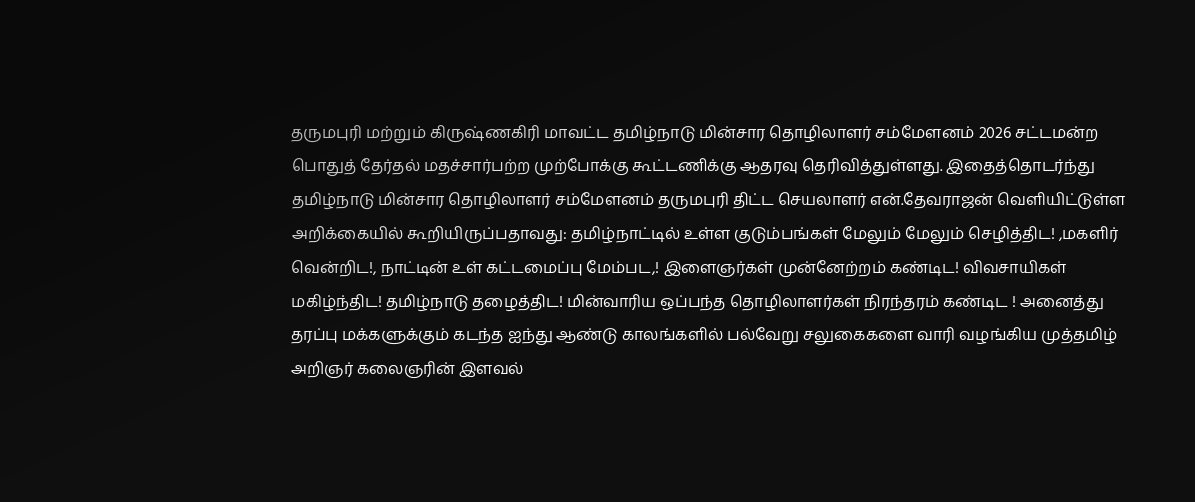தருமபுரி மற்றும் கிருஷ்ணகிரி மாவட்ட தமிழ்நாடு மின்சார தொழிலாளர் சம்மேளனம் 2026 சட்டமன்ற பொதுத் தேர்தல் மதச்சார்பற்ற முற்போக்கு கூட்டணிக்கு ஆதரவு தெரிவித்துள்ளது. இதைத்தொடர்ந்து தமிழ்நாடு மின்சார தொழிலாளர் சம்மேளனம் தருமபுரி திட்ட செயலாளர் என்.தேவராஜன் வெளியிட்டுள்ள அறிக்கையில் கூறியிருப்பதாவது: தமிழ்நாட்டில் உள்ள குடும்பங்கள் மேலும் மேலும் செழித்திட! ,மகளிர் வென்றிட!, நாட்டின் உள் கட்டமைப்பு மேம்பட,! இளைஞர்கள் முன்னேற்றம் கண்டிட! விவசாயிகள் மகிழ்ந்திட! தமிழ்நாடு தழைத்திட! மின்வாரிய ஒப்பந்த தொழிலாளர்கள் நிரந்தரம் கண்டிட ! அனைத்து தரப்பு மக்களுக்கும் கடந்த ஐந்து ஆண்டு காலங்களில் பல்வேறு சலுகைகளை வாரி வழங்கிய முத்தமிழ் அறிஞர் கலைஞரின் இளவல்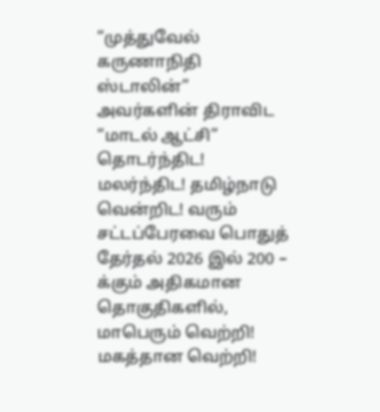“முத்துவேல் கருணாநிதி ஸ்டாலின்” அவர்களின் திராவிட “மாடல் ஆட்சி” தொடர்ந்திட! மலர்ந்திட! தமிழ்நாடு வென்றிட! வரும் சட்டப்பேரவை பொதுத் தேர்தல் 2026 இல் 200 – க்கும் அதிகமான தொகுதிகளில், மாபெரும் வெற்றி! மகத்தான வெற்றி!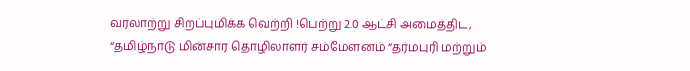வரலாற்று சிறப்புமிக்க வெற்றி !பெற்று 2.0 ஆட்சி அமைத்திட, “தமிழ்நாடு மின்சார தொழிலாளர் சம்மேளனம் “தர்மபுரி மற்றும்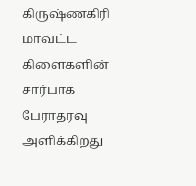கிருஷ்ணகிரி மாவட்ட கிளைகளின் சார்பாக பேராதரவு அளிக்கிறது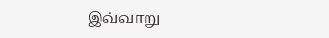இவ்வாறு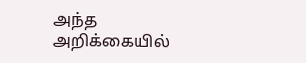அந்த அறிக்கையில்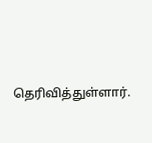தெரிவித்துள்ளார்.